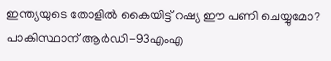ഇന്ത്യയുടെ തോളിൽ കൈയിട്ട് റഷ്യ ഈ പണി ചെയ്യുമോ? പാകിസ്ഥാന് ആർ‌ഡി-93എം‌എ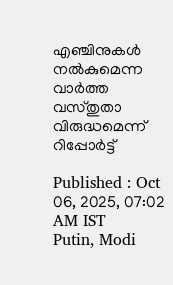എഞ്ചിനുകൾ നൽകുമെന്ന വാർത്ത വസ്തുതാ വിരുദ്ധമെന്ന് റിപ്പോർട്ട്

Published : Oct 06, 2025, 07:02 AM IST
Putin, Modi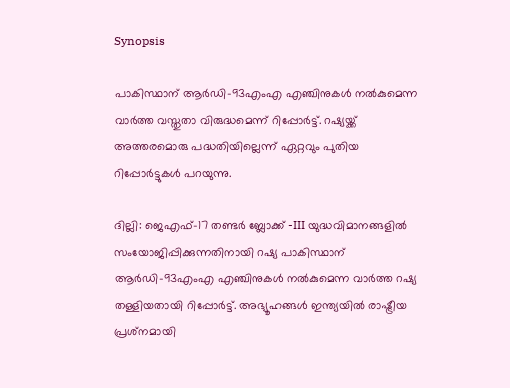Synopsis

പാകിസ്ഥാന് ആർ‌ഡി-93എം‌എ എഞ്ചിനുകൾ നൽകുമെന്ന വാർത്ത വസ്തുതാ വിരുദ്ധമെന്ന് റിപ്പോർട്ട്. റഷ്യയ്ക്ക് അത്തരമൊരു പദ്ധതിയില്ലെന്ന് ഏറ്റവും പുതിയ റിപ്പോർട്ടുകൾ പറയുന്നു.

ദില്ലി: ജെഎഫ്-17 തണ്ടർ ബ്ലോക്ക് -III യുദ്ധവിമാനങ്ങളിൽ സംയോജിപ്പിക്കുന്നതിനായി റഷ്യ പാകിസ്ഥാന് ആർ‌ഡി-93എം‌എ എഞ്ചിനുകൾ നൽകുമെന്ന വാർത്ത റഷ്യ തള്ളിയതായി റിപ്പോർട്ട്. അഭ്യൂഹങ്ങൾ ഇന്ത്യയിൽ രാഷ്ട്രീയ പ്രശ്‌നമായി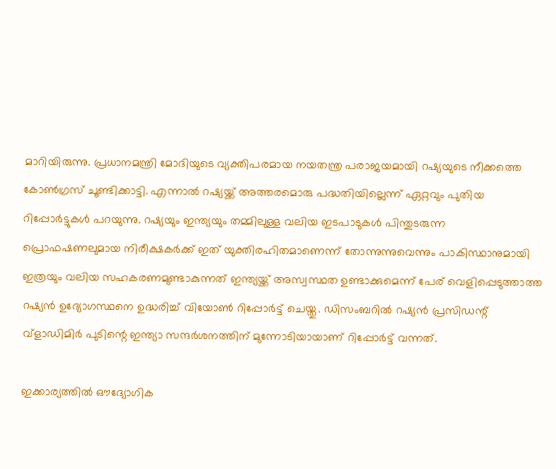മാറിയിരുന്നു. പ്രധാനമന്ത്രി മോദിയുടെ വ്യക്തിപരമായ നയതന്ത്ര പരാജയമായി റഷ്യയുടെ നീക്കത്തെ കോൺഗ്രസ് ചൂണ്ടിക്കാട്ടി. എന്നാൽ റഷ്യയ്ക്ക് അത്തരമൊരു പദ്ധതിയില്ലെന്ന് ഏറ്റവും പുതിയ റിപ്പോർട്ടുകൾ പറയുന്നു. റഷ്യയും ഇന്ത്യയും തമ്മിലുള്ള വലിയ ഇടപാടുകൾ പിന്തുടരുന്ന പ്രൊഫഷണലുമായ നിരീക്ഷകർക്ക് ഇത് യുക്തിരഹിതമാണെന്ന് തോന്നുന്നുവെന്നും പാകിസ്ഥാനുമായി ഇത്രയും വലിയ സഹകരണമുണ്ടാകുന്നത് ഇന്ത്യയ്ക്ക് അസ്വസ്ഥത ഉണ്ടാക്കുമെന്ന് പേര് വെളിപ്പെടുത്താത്ത റഷ്യൻ ഉദ്യോഗസ്ഥനെ ഉദ്ധരിച്ച് വിയോൺ റിപ്പോർട്ട് ചെയ്തു. ഡിസംബറിൽ റഷ്യൻ പ്രസിഡന്റ് വ്‌ളാഡിമിർ പുടിന്റെ ഇന്ത്യാ സന്ദർശനത്തിന് മുന്നോടിയായാണ് റിപ്പോർട്ട് വന്നത്.

ഇക്കാര്യത്തിൽ ഔദ്യോഗിക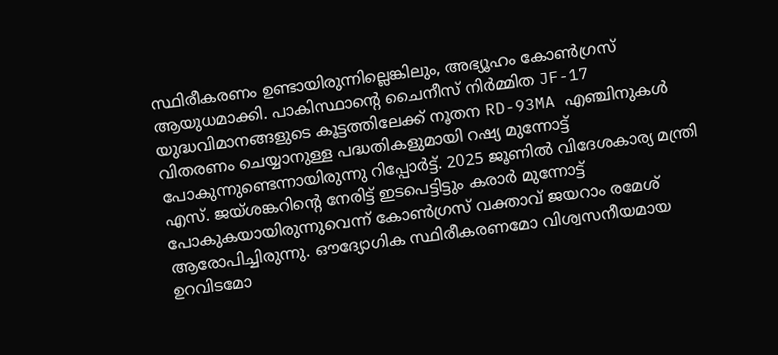സ്ഥിരീകരണം ഉണ്ടായിരുന്നില്ലെങ്കിലും, അഭ്യൂഹം കോൺഗ്രസ് ആയുധമാക്കി. പാകിസ്ഥാന്റെ ചൈനീസ് നിർമ്മിത JF-17 യുദ്ധവിമാനങ്ങളുടെ കൂട്ടത്തിലേക്ക് നൂതന RD-93MA എഞ്ചിനുകൾ വിതരണം ചെയ്യാനുള്ള പദ്ധതികളുമായി റഷ്യ മുന്നോട്ട് പോകുന്നുണ്ടെന്നായിരുന്നു റിപ്പോർട്ട്. 2025 ജൂണിൽ വിദേശകാര്യ മന്ത്രി എസ്. ജയ്ശങ്കറിന്റെ നേരിട്ട് ഇടപെട്ടിട്ടും കരാർ മുന്നോട്ട് പോകുകയായിരുന്നുവെന്ന് കോൺഗ്രസ് വക്താവ് ജയറാം രമേശ് ആരോപിച്ചിരുന്നു. ഔദ്യോഗിക സ്ഥിരീകരണമോ വിശ്വസനീയമായ ഉറവിടമോ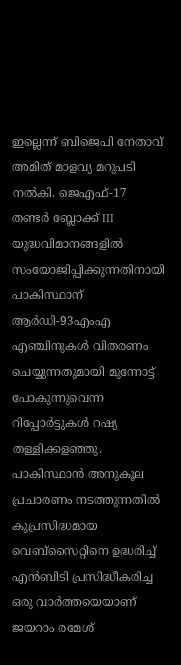ഇല്ലെന്ന് ബിജെപി നേതാവ് അമിത് മാളവ്യ മറുപടി നൽകി. ജെഎഫ്-17 തണ്ടർ ബ്ലോക്ക് III യുദ്ധവിമാനങ്ങളിൽ സംയോജിപ്പിക്കുന്നതിനായി പാകിസ്ഥാന് ആർ‌ഡി-93എം‌എ എഞ്ചിനുകൾ വിതരണം ചെയ്യുന്നതുമായി മുന്നോട്ട് പോകുന്നുവെന്ന റിപ്പോർട്ടുകൾ റഷ്യ തള്ളിക്കളഞ്ഞു. പാകിസ്ഥാൻ അനുകൂല പ്രചാരണം നടത്തുന്നതിൽ കുപ്രസിദ്ധമായ വെബ്‌സൈറ്റിനെ ഉദ്ധരിച്ച് എൻ‌ബി‌ടി പ്രസിദ്ധീകരിച്ച ഒരു വാർത്തയെയാണ് ജയറാം രമേശ്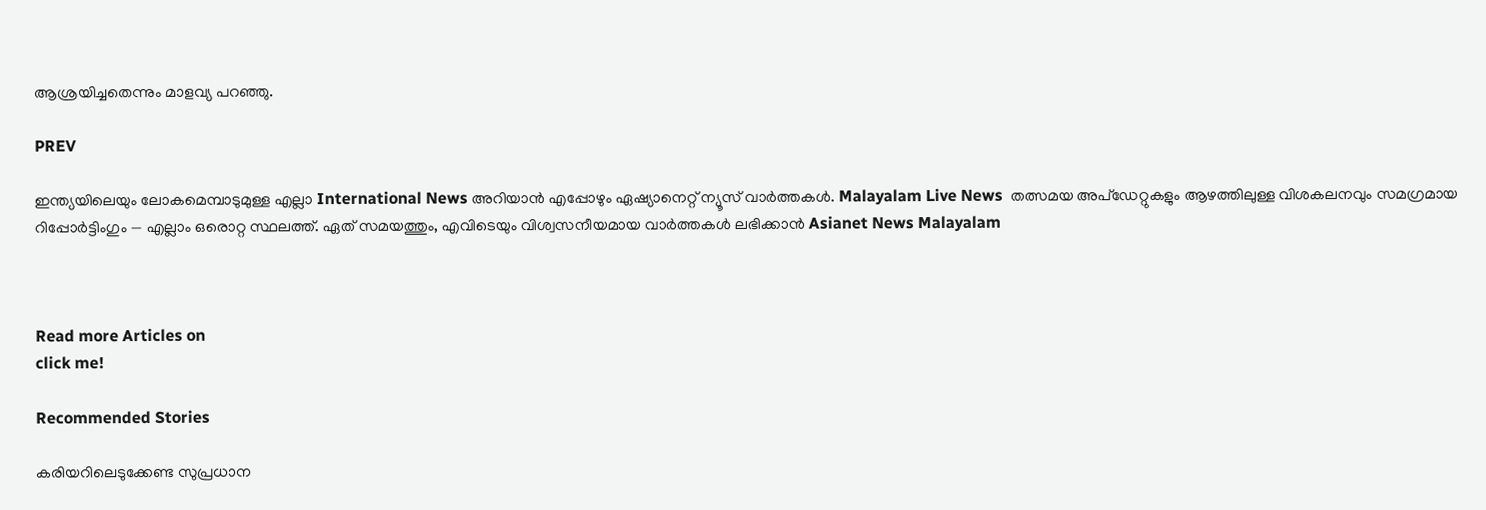ആശ്രയിച്ചതെന്നും മാളവ്യ പറഞ്ഞു.

PREV

ഇന്ത്യയിലെയും ലോകമെമ്പാടുമുള്ള എല്ലാ International News അറിയാൻ എപ്പോഴും ഏഷ്യാനെറ്റ് ന്യൂസ് വാർത്തകൾ. Malayalam Live News  തത്സമയ അപ്‌ഡേറ്റുകളും ആഴത്തിലുള്ള വിശകലനവും സമഗ്രമായ റിപ്പോർട്ടിംഗും — എല്ലാം ഒരൊറ്റ സ്ഥലത്ത്. ഏത് സമയത്തും, എവിടെയും വിശ്വസനീയമായ വാർത്തകൾ ലഭിക്കാൻ Asianet News Malayalam



Read more Articles on
click me!

Recommended Stories

കരിയറിലെടുക്കേണ്ട സുപ്രധാന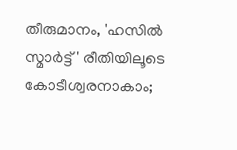തീരുമാനം, 'ഹസിൽ സ്മാർട്ട്' രീതിയിലൂടെ കോടീശ്വരനാകാം;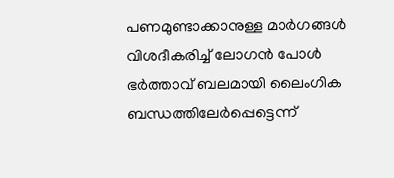പണമുണ്ടാക്കാനുള്ള മാർഗങ്ങൾ വിശദീകരിച്ച് ലോഗൻ പോൾ
ഭർത്താവ് ബലമായി ലൈംഗിക ബന്ധത്തിലേർപ്പെട്ടെന്ന്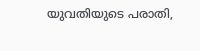യുവതിയുടെ പരാതി,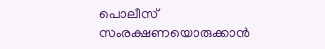പൊലീസ് സംരക്ഷണയൊരുക്കാൻ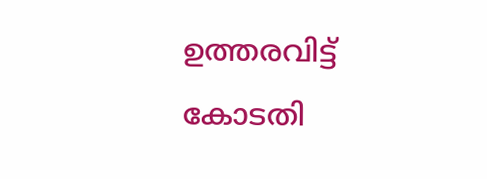ഉത്തരവിട്ട് കോടതി